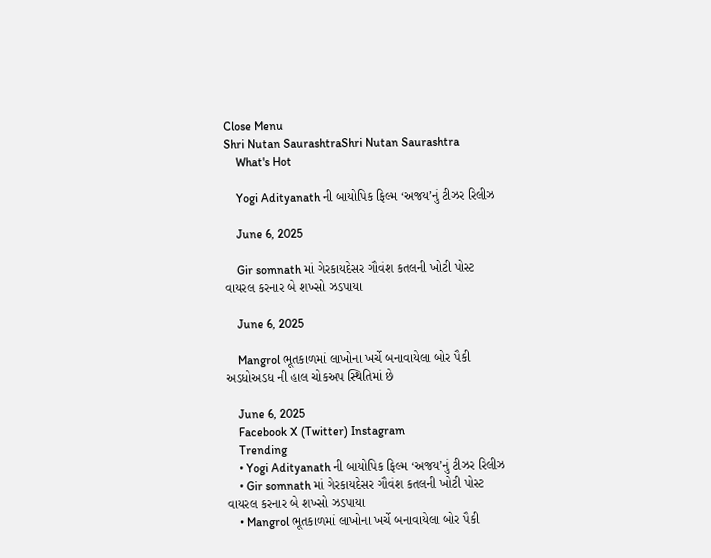Close Menu
Shri Nutan SaurashtraShri Nutan Saurashtra
    What's Hot

    Yogi Adityanath ની બાયોપિક ફિલ્મ ‘અજય’નું ટીઝર રિલીઝ

    June 6, 2025

    Gir somnath માં ગેરકાયદેસર ગૌવંશ કતલની ખોટી પોસ્ટ વાયરલ કરનાર બે શખ્સો ઝડપાયા

    June 6, 2025

    Mangrol ભૂતકાળમાં લાખોના ખર્ચે બનાવાયેલા બોર પૈકી અડધોઅડધ ની હાલ ચોકઅપ સ્થિતિમાં છે

    June 6, 2025
    Facebook X (Twitter) Instagram
    Trending
    • Yogi Adityanath ની બાયોપિક ફિલ્મ ‘અજય’નું ટીઝર રિલીઝ
    • Gir somnath માં ગેરકાયદેસર ગૌવંશ કતલની ખોટી પોસ્ટ વાયરલ કરનાર બે શખ્સો ઝડપાયા
    • Mangrol ભૂતકાળમાં લાખોના ખર્ચે બનાવાયેલા બોર પૈકી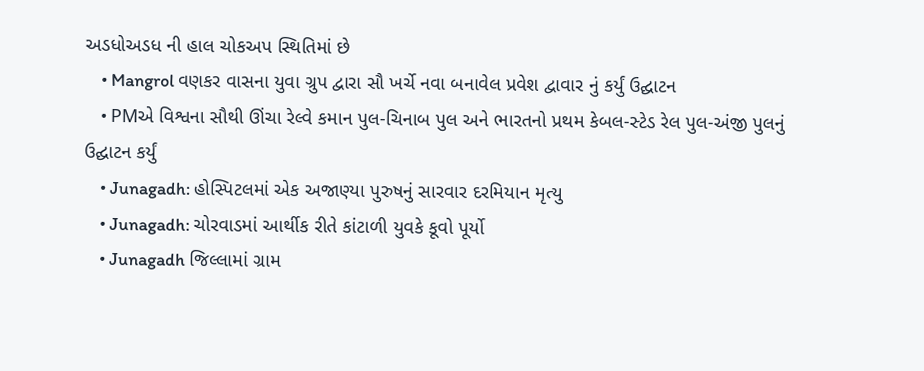અડધોઅડધ ની હાલ ચોકઅપ સ્થિતિમાં છે
    • Mangrol વણકર વાસના યુવા ગ્રુપ દ્વારા સૌ ખર્ચે નવા બનાવેલ પ્રવેશ દ્વાવાર નું કર્યું ઉદ્ઘાટન
    • PMએ વિશ્વના સૌથી ઊંચા રેલ્વે કમાન પુલ-ચિનાબ પુલ અને ભારતનો પ્રથમ કેબલ-સ્ટેડ રેલ પુલ-અંજી પુલનું ઉદ્ઘાટન કર્યું
    • Junagadh: હોસ્પિટલમાં એક અજાણ્યા પુરુષનું સારવાર દરમિયાન મૃત્યુ
    • Junagadh: ચોરવાડમાં આર્થીક રીતે કાંટાળી યુવકે કૂવો પૂર્યો
    • Junagadh જિલ્લામાં ગ્રામ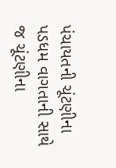પંચાયતની ચૂંટણીના પડધમ વાગતાની સાથે જ ચૂંટણીના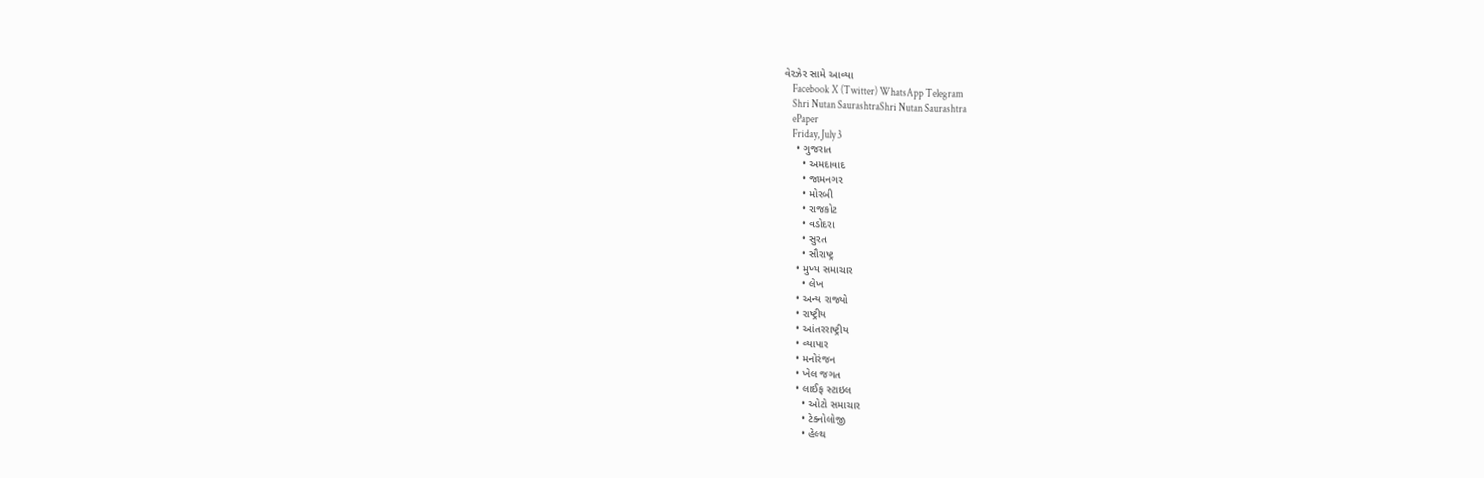વેરઝેર સામે આવ્યા
    Facebook X (Twitter) WhatsApp Telegram
    Shri Nutan SaurashtraShri Nutan Saurashtra
    ePaper
    Friday, July 3
    • ગુજરાત
      • અમદાવાદ
      • જામનગર
      • મોરબી
      • રાજકોટ
      • વડોદરા
      • સુરત
      • સૌરાષ્ટ્ર
    • મુખ્ય સમાચાર
      • લેખ
    • અન્ય રાજ્યો
    • રાષ્ટ્રીય
    • આંતરરાષ્ટ્રીય
    • વ્યાપાર
    • મનોરંજન
    • ખેલ જગત
    • લાઈફ સ્ટાઇલ
      • ઓટો સમાચાર
      • ટેક્નોલોજી
      • હેલ્થ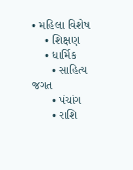• મહિલા વિશેષ
    • શિક્ષણ
    • ધાર્મિક
      • સાહિત્ય જગત
      • પંચાંગ
      • રાશિ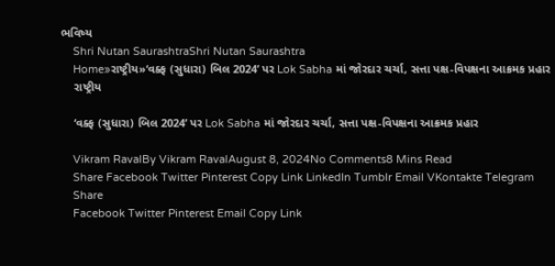ભવિષ્ય
    Shri Nutan SaurashtraShri Nutan Saurashtra
    Home»રાષ્ટ્રીય»‘વક્ફ (સુધારા) બિલ 2024’ પર Lok Sabha માં જોરદાર ચર્ચા, સત્તા પક્ષ-વિપક્ષના આક્રમક પ્રહાર
    રાષ્ટ્રીય

    ‘વક્ફ (સુધારા) બિલ 2024’ પર Lok Sabha માં જોરદાર ચર્ચા, સત્તા પક્ષ-વિપક્ષના આક્રમક પ્રહાર

    Vikram RavalBy Vikram RavalAugust 8, 2024No Comments8 Mins Read
    Share Facebook Twitter Pinterest Copy Link LinkedIn Tumblr Email VKontakte Telegram
    Share
    Facebook Twitter Pinterest Email Copy Link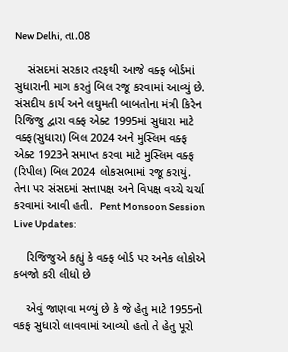New Delhi, તા.08

    સંસદમાં સરકાર તરફથી આજે વક્ફ બોર્ડમાં સુધારાની માગ કરતું બિલ રજૂ કરવામાં આવ્યું છે. સંસદીય કાર્ય અને લઘુમતી બાબતોના મંત્રી કિરેન રિજિજુ દ્વારા વક્ફ એક્ટ 1995માં સુધારા માટે વક્ફ(સુધારા) બિલ 2024 અને મુસ્લિમ વક્ફ એક્ટ 1923ને સમાપ્ત કરવા માટે મુસ્લિમ વક્ફ (રિપીલ) બિલ 2024 લોકસભામાં રજૂ કરાયું.  તેના પર સંસદમાં સત્તાપક્ષ અને વિપક્ષ વચ્ચે ચર્ચા કરવામાં આવી હતી.  Pent Monsoon Session Live Updates:

    રિજિજુએ કહ્યું કે વક્ફ બોર્ડ પર અનેક લોકોએ કબજો કરી લીધો છે

    એવું જાણવા મળ્યું છે કે જે હેતુ માટે 1955નો વકફ સુધારો લાવવામાં આવ્યો હતો તે હેતુ પૂરો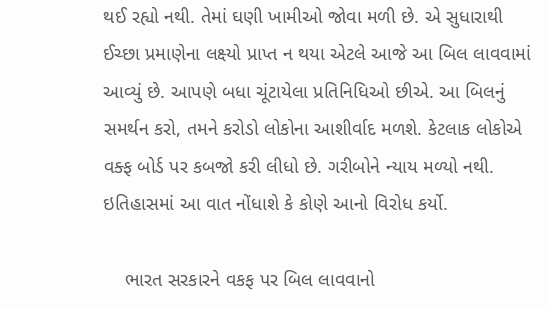થઈ રહ્યો નથી. તેમાં ઘણી ખામીઓ જોવા મળી છે. એ સુધારાથી ઈચ્છા પ્રમાણેના લક્ષ્યો પ્રાપ્ત ન થયા એટલે આજે આ બિલ લાવવામાં આવ્યું છે. આપણે બધા ચૂંટાયેલા પ્રતિનિધિઓ છીએ. આ બિલનું સમર્થન કરો, તમને કરોડો લોકોના આશીર્વાદ મળશે. કેટલાક લોકોએ વક્ફ બોર્ડ પર કબજો કરી લીધો છે. ગરીબોને ન્યાય મળ્યો નથી. ઇતિહાસમાં આ વાત નોંધાશે કે કોણે આનો વિરોધ કર્યો.

    ભારત સરકારને વકફ પર બિલ લાવવાનો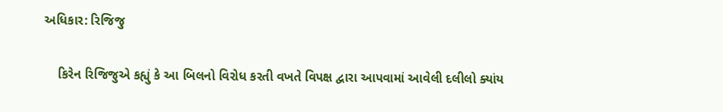અધિકાર: રિજિજુ

    કિરેન રિજિજુએ કહ્યું કે આ બિલનો વિરોધ કરતી વખતે વિપક્ષ દ્વારા આપવામાં આવેલી દલીલો ક્યાંય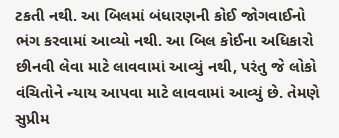ટકતી નથી. આ બિલમાં બંધારણની કોઈ જોગવાઈનો ભંગ કરવામાં આવ્યો નથી. આ બિલ કોઈના અધિકારો છીનવી લેવા માટે લાવવામાં આવ્યું નથી, પરંતુ જે લોકો વંચિતોને ન્યાય આપવા માટે લાવવામાં આવ્યું છે. તેમણે સુપ્રીમ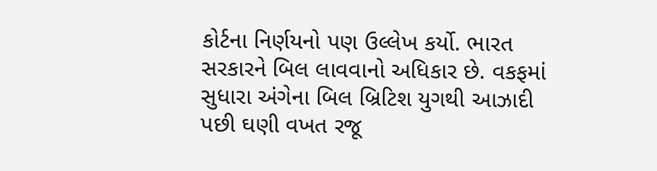કોર્ટના નિર્ણયનો પણ ઉલ્લેખ કર્યો. ભારત સરકારને બિલ લાવવાનો અધિકાર છે. વકફમાં સુધારા અંગેના બિલ બ્રિટિશ યુગથી આઝાદી પછી ઘણી વખત રજૂ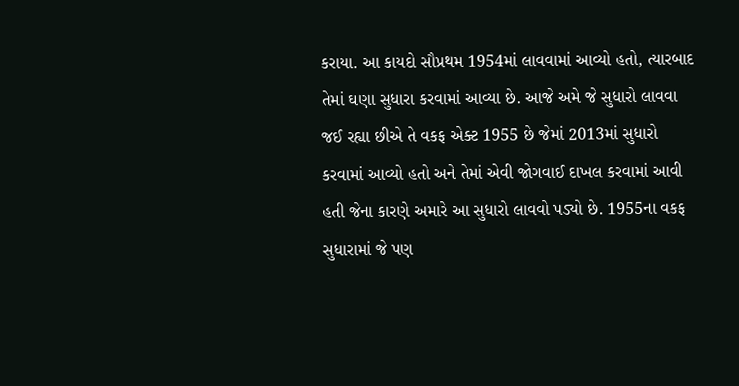કરાયા. આ કાયદો સૌપ્રથમ 1954માં લાવવામાં આવ્યો હતો, ત્યારબાદ તેમાં ઘણા સુધારા કરવામાં આવ્યા છે. આજે અમે જે સુધારો લાવવા જઈ રહ્યા છીએ તે વકફ એક્ટ 1955 છે જેમાં 2013માં સુધારો કરવામાં આવ્યો હતો અને તેમાં એવી જોગવાઈ દાખલ કરવામાં આવી હતી જેના કારણે અમારે આ સુધારો લાવવો પડ્યો છે. 1955ના વકફ સુધારામાં જે પણ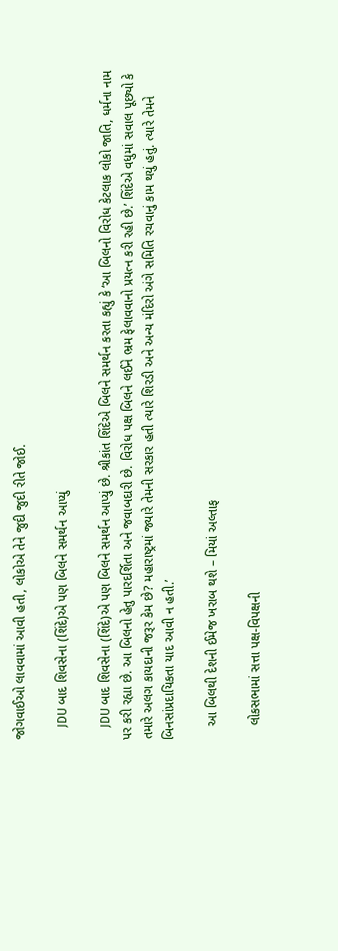જોગવાઈઓ લાવવામાં આવી હતી, લોકોએ તેને જુદી જુદી રીતે જોઈ.

    JDU બાદ શિવસેના (શિંદે)એ પણ બિલને સમર્થન આપ્યું

    JDU બાદ શિવસેના (શિંદે)એ પણ બિલને સમર્થન આપ્યું છે. શ્રીકાંત શિંદેએ બિલને સમર્થન કરતા કહ્યું કે ‘આ બિલનો વિરોધ કેટલાક લોકો જાતિ, ધર્મના નામ પર કરી રહ્યા છે. આ બિલનો હેતુ પારદર્શિતા અને જવાબદારી છે. વિરોધ પક્ષ બિલને લઈને ભ્રમ ફેલાવવાનો પ્રયત્ન કરી રહી છે.’ શિંદેએ વધુમાં સવાલ પૂછ્યો કે તમારે અલગ કાયદાની જરૂર કેમ છે? મહારાષ્ટ્રમાં જ્યારે તેમની સરકાર હતી ત્યારે શિરડી અને અન્ય મંદિરો અંગે સમિતિ રચવાનું કામ થયું હતું. ત્યારે તેમને બિનસાંપ્રદાયિકતા યાદ આવી ન હતી.’

    આ બિલથી દેશની ઈમેજ ખરાબ થશે – મિયાં અલ્તાફ

    લોકસભામાં સત્તા પક્ષ-વિપક્ષની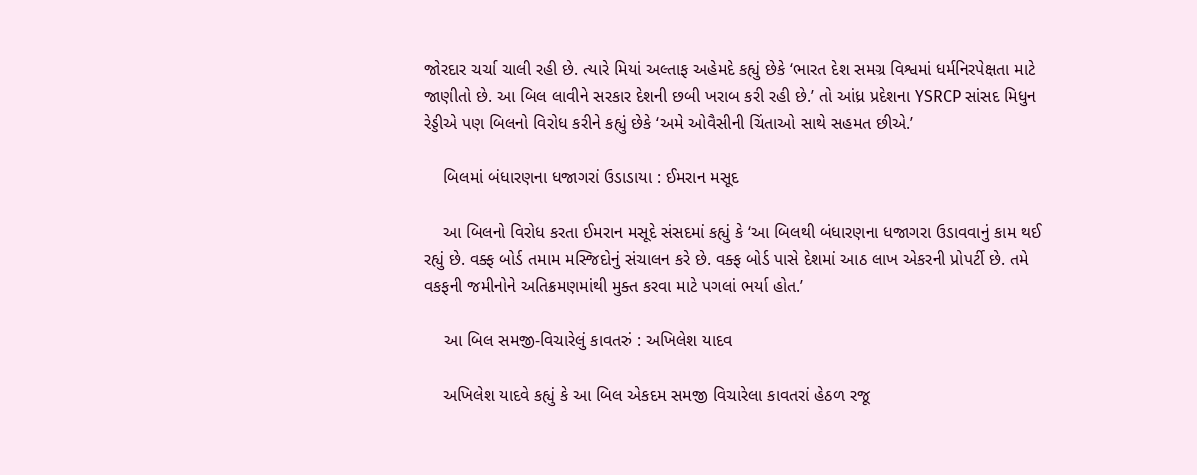જોરદાર ચર્ચા ચાલી રહી છે. ત્યારે મિયાં અલ્તાફ અહેમદે કહ્યું છેકે ‘ભારત દેશ સમગ્ર વિશ્વમાં ધર્મનિરપેક્ષતા માટે જાણીતો છે. આ બિલ લાવીને સરકાર દેશની છબી ખરાબ કરી રહી છે.’ તો આંધ્ર પ્રદેશના YSRCP સાંસદ મિધુન રેડ્ડીએ પણ બિલનો વિરોધ કરીને કહ્યું છેકે ‘અમે ઓવૈસીની ચિંતાઓ સાથે સહમત છીએ.’

    બિલમાં બંધારણના ધજાગરાં ઉડાડાયા : ઈમરાન મસૂદ

    આ બિલનો વિરોધ કરતા ઈમરાન મસૂદે સંસદમાં કહ્યું કે ‘આ બિલથી બંધારણના ધજાગરા ઉડાવવાનું કામ થઈ રહ્યું છે. વક્ફ બોર્ડ તમામ મસ્જિદોનું સંચાલન કરે છે. વક્ફ બોર્ડ પાસે દેશમાં આઠ લાખ એકરની પ્રોપર્ટી છે. તમે વકફની જમીનોને અતિક્રમણમાંથી મુક્ત કરવા માટે પગલાં ભર્યા હોત.’

    આ બિલ સમજી-વિચારેલું કાવતરું : અખિલેશ યાદવ

    અખિલેશ યાદવે કહ્યું કે આ બિલ એકદમ સમજી વિચારેલા કાવતરાં હેઠળ રજૂ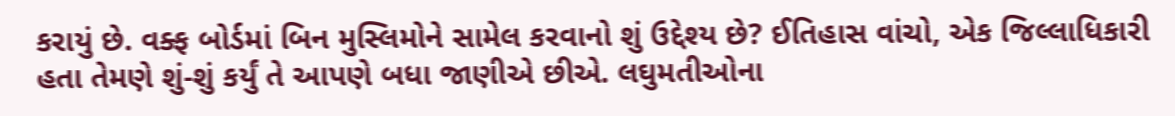કરાયું છે. વક્ફ બોર્ડમાં બિન મુસ્લિમોને સામેલ કરવાનો શું ઉદ્દેશ્ય છે? ઈતિહાસ વાંચો, એક જિલ્લાધિકારી હતા તેમણે શું-શું કર્યું તે આપણે બધા જાણીએ છીએ. લઘુમતીઓના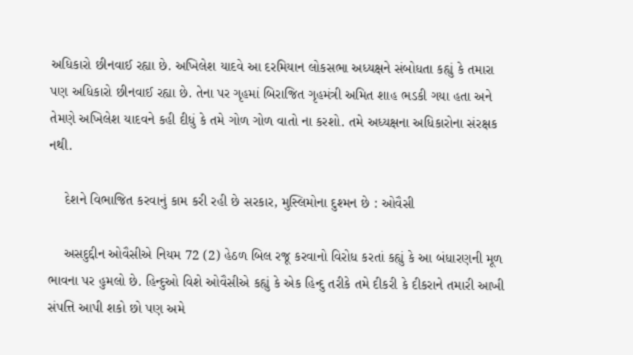અધિકારો છીનવાઈ રહ્યા છે. અખિલેશ યાદવે આ દરમિયાન લોકસભા અધ્યક્ષને સંબોધતા કહ્યું કે તમારા પણ અધિકારો છીનવાઈ રહ્યા છે. તેના પર ગૃહમાં બિરાજિત ગૃહમંત્રી અમિત શાહ ભડકી ગયા હતા અને તેમણે અખિલેશ યાદવને કહી દીધું કે તમે ગોળ ગોળ વાતો ના કરશો. તમે અધ્યક્ષના અધિકારોના સંરક્ષક નથી.

    દેશને વિભાજિત કરવાનું કામ કરી રહી છે સરકાર, મુસ્લિમોના દુશ્મન છે : ઓવૈસી

    અસદુદ્દીન ઓવૈસીએ નિયમ 72 (2) હેઠળ બિલ રજૂ કરવાનો વિરોધ કરતાં કહ્યું કે આ બંધારણની મૂળ ભાવના પર હુમલો છે. હિન્દુઓ વિશે ઓવૈસીએ કહ્યું કે એક હિન્દુ તરીકે તમે દીકરી કે દીકરાને તમારી આખી સંપત્તિ આપી શકો છો પણ અમે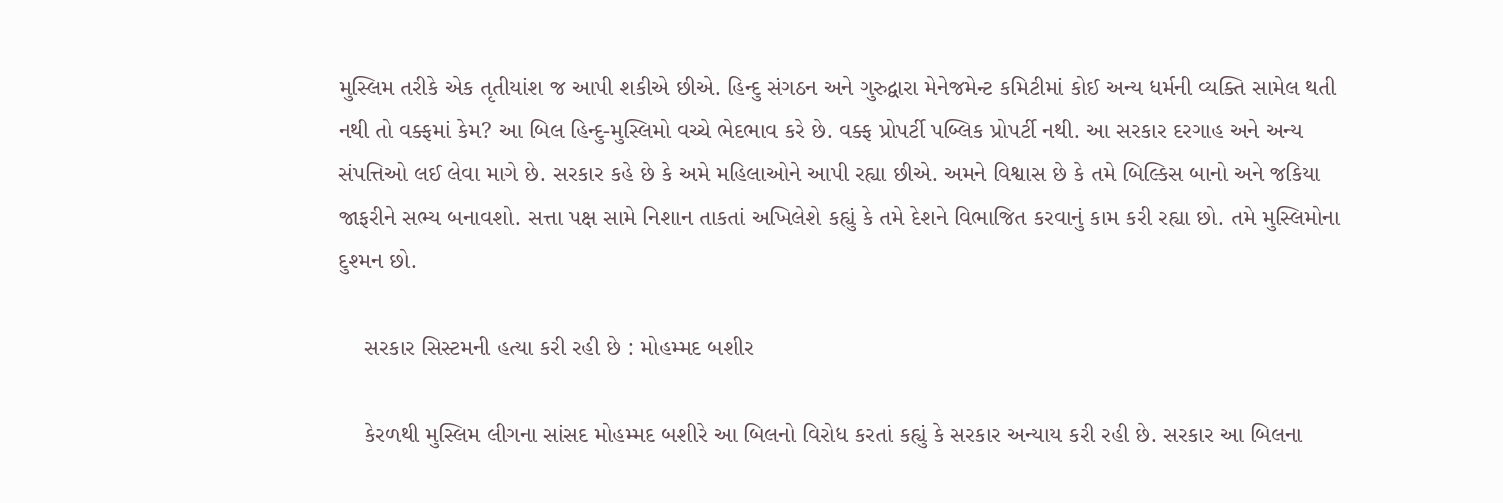મુસ્લિમ તરીકે એક તૃતીયાંશ જ આપી શકીએ છીએ. હિન્દુ સંગઠન અને ગુરુદ્વારા મેનેજમેન્ટ કમિટીમાં કોઈ અન્ય ધર્મની વ્યક્તિ સામેલ થતી નથી તો વક્ફમાં કેમ? આ બિલ હિન્દુ-મુસ્લિમો વચ્ચે ભેદભાવ કરે છે. વક્ફ પ્રોપર્ટી પબ્લિક પ્રોપર્ટી નથી. આ સરકાર દરગાહ અને અન્ય સંપત્તિઓ લઈ લેવા માગે છે. સરકાર કહે છે કે અમે મહિલાઓને આપી રહ્યા છીએ. અમને વિશ્વાસ છે કે તમે બિલ્કિસ બાનો અને જકિયા જાફરીને સભ્ય બનાવશો. સત્તા પક્ષ સામે નિશાન તાકતાં અખિલેશે કહ્યું કે તમે દેશને વિભાજિત કરવાનું કામ કરી રહ્યા છો. તમે મુસ્લિમોના દુશ્મન છો.

    સરકાર સિસ્ટમની હત્યા કરી રહી છે : મોહમ્મદ બશીર

    કેરળથી મુસ્લિમ લીગના સાંસદ મોહમ્મદ બશીરે આ બિલનો વિરોધ કરતાં કહ્યું કે સરકાર અન્યાય કરી રહી છે. સરકાર આ બિલના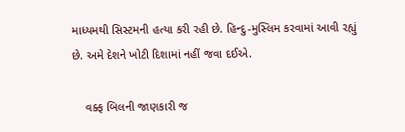માધ્યમથી સિસ્ટમની હત્યા કરી રહી છે. હિન્દુ-મુસ્લિમ કરવામાં આવી રહ્યું છે. અમે દેશને ખોટી દિશામાં નહીં જવા દઈએ.

    વક્ફ બિલની જાણકારી જ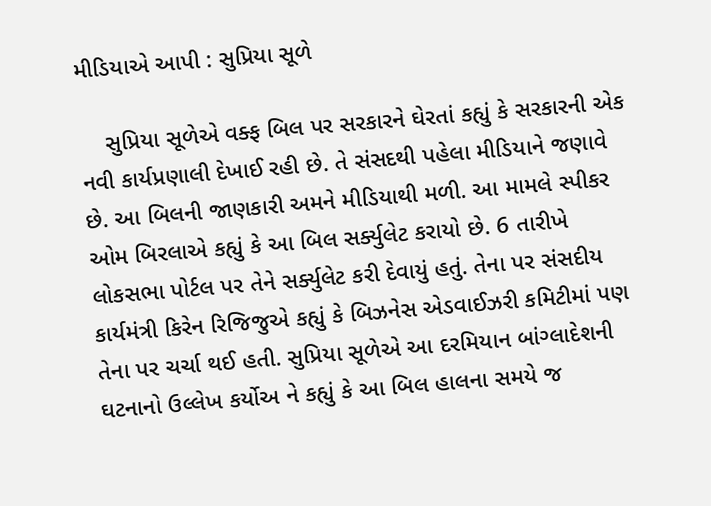મીડિયાએ આપી : સુપ્રિયા સૂળે

    સુપ્રિયા સૂળેએ વક્ફ બિલ પર સરકારને ઘેરતાં કહ્યું કે સરકારની એક નવી કાર્યપ્રણાલી દેખાઈ રહી છે. તે સંસદથી પહેલા મીડિયાને જણાવે છે. આ બિલની જાણકારી અમને મીડિયાથી મળી. આ મામલે સ્પીકર ઓમ બિરલાએ કહ્યું કે આ બિલ સર્ક્યુલેટ કરાયો છે. 6 તારીખે લોકસભા પોર્ટલ પર તેને સર્ક્યુલેટ કરી દેવાયું હતું. તેના પર સંસદીય કાર્યમંત્રી કિરેન રિજિજુએ કહ્યું કે બિઝનેસ એડવાઈઝરી કમિટીમાં પણ તેના પર ચર્ચા થઈ હતી. સુપ્રિયા સૂળેએ આ દરમિયાન બાંગ્લાદેશની ઘટનાનો ઉલ્લેખ કર્યોઅ ને કહ્યું કે આ બિલ હાલના સમયે જ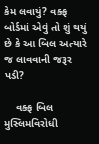કેમ લવાયું? વક્ફ બોર્ડમાં એવું તો શું થયું છે કે આ બિલ અત્યારે જ લાવવાની જરૂર પડી?

    વક્ફ બિલ મુસ્લિમવિરોધી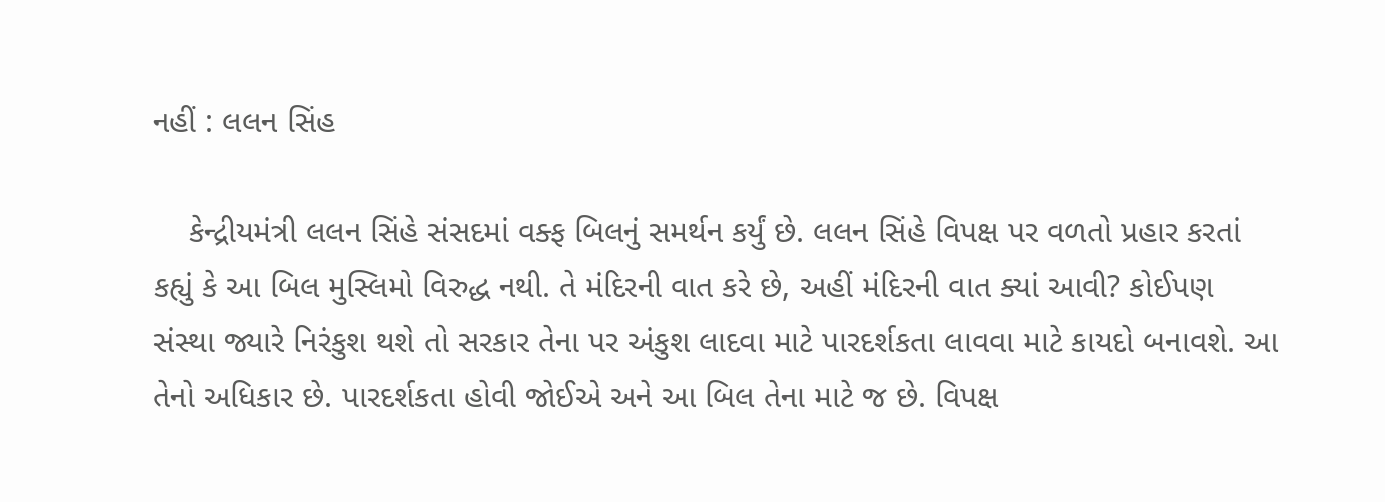નહીં : લલન સિંહ

    કેન્દ્રીયમંત્રી લલન સિંહે સંસદમાં વક્ફ બિલનું સમર્થન કર્યું છે. લલન સિંહે વિપક્ષ પર વળતો પ્રહાર કરતાં કહ્યું કે આ બિલ મુસ્લિમો વિરુદ્ધ નથી. તે મંદિરની વાત કરે છે, અહીં મંદિરની વાત ક્યાં આવી? કોઈપણ સંસ્થા જ્યારે નિરંકુશ થશે તો સરકાર તેના પર અંકુશ લાદવા માટે પારદર્શકતા લાવવા માટે કાયદો બનાવશે. આ તેનો અધિકાર છે. પારદર્શકતા હોવી જોઈએ અને આ બિલ તેના માટે જ છે. વિપક્ષ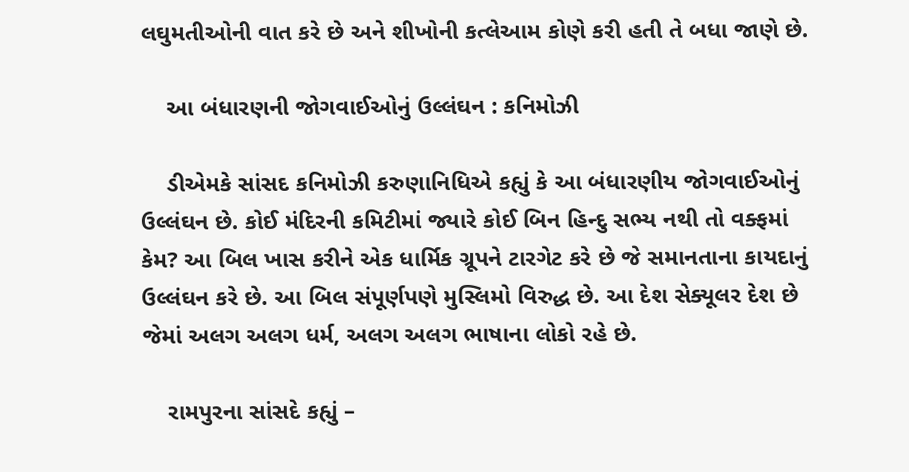લઘુમતીઓની વાત કરે છે અને શીખોની કત્લેઆમ કોણે કરી હતી તે બધા જાણે છે.

    આ બંધારણની જોગવાઈઓનું ઉલ્લંઘન : કનિમોઝી

    ડીએમકે સાંસદ કનિમોઝી કરુણાનિધિએ કહ્યું કે આ બંધારણીય જોગવાઈઓનું ઉલ્લંઘન છે. કોઈ મંદિરની કમિટીમાં જ્યારે કોઈ બિન હિન્દુ સભ્ય નથી તો વક્ફમાં કેમ? આ બિલ ખાસ કરીને એક ધાર્મિક ગ્રૂપને ટારગેટ કરે છે જે સમાનતાના કાયદાનું ઉલ્લંઘન કરે છે. આ બિલ સંપૂર્ણપણે મુસ્લિમો વિરુદ્ધ છે. આ દેશ સેક્યૂલર દેશ છે જેમાં અલગ અલગ ધર્મ, અલગ અલગ ભાષાના લોકો રહે છે.

    રામપુરના સાંસદે કહ્યું –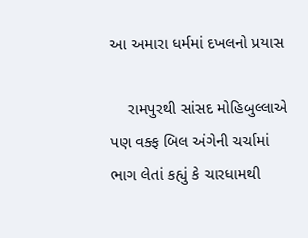આ અમારા ધર્મમાં દખલનો પ્રયાસ

    રામપુરથી સાંસદ મોહિબુલ્લાએ પણ વક્ફ બિલ અંગેની ચર્ચામાં ભાગ લેતાં કહ્યું કે ચારધામથી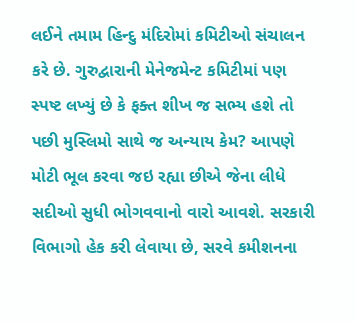લઈને તમામ હિન્દુ મંદિરોમાં કમિટીઓ સંચાલન કરે છે. ગુરુદ્વારાની મેનેજમેન્ટ કમિટીમાં પણ સ્પષ્ટ લખ્યું છે કે ફક્ત શીખ જ સભ્ય હશે તો પછી મુસ્લિમો સાથે જ અન્યાય કેમ? આપણે મોટી ભૂલ કરવા જઇ રહ્યા છીએ જેના લીધે સદીઓ સુધી ભોગવવાનો વારો આવશે. સરકારી વિભાગો હેક કરી લેવાયા છે, સરવે કમીશનના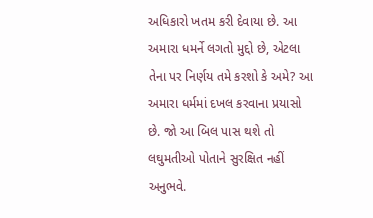અધિકારો ખતમ કરી દેવાયા છે. આ અમારા ધમર્ને લગતો મુદ્દો છે, એટલા તેના પર નિર્ણય તમે કરશો કે અમે? આ અમારા ધર્મમાં દખલ કરવાના પ્રયાસો છે. જો આ બિલ પાસ થશે તો લઘુમતીઓ પોતાને સુરક્ષિત નહીં અનુભવે.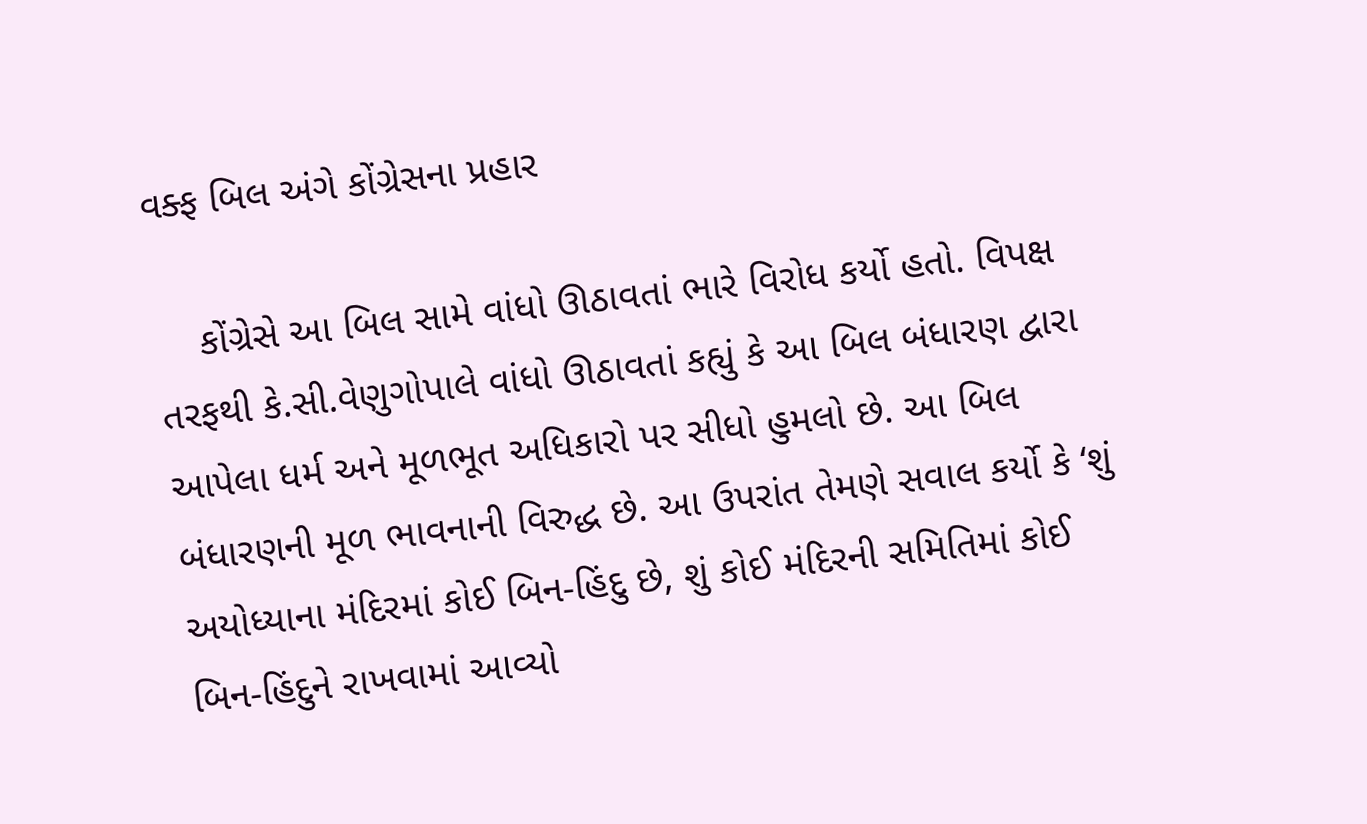વક્ફ બિલ અંગે કોંગ્રેસના પ્રહાર

    કોંગ્રેસે આ બિલ સામે વાંધો ઊઠાવતાં ભારે વિરોધ કર્યો હતો. વિપક્ષ તરફથી કે.સી.વેણુગોપાલે વાંધો ઊઠાવતાં કહ્યું કે આ બિલ બંધારણ દ્વારા આપેલા ધર્મ અને મૂળભૂત અધિકારો પર સીધો હુમલો છે. આ બિલ બંધારણની મૂળ ભાવનાની વિરુદ્ધ છે. આ ઉપરાંત તેમણે સવાલ કર્યો કે ‘શું અયોધ્યાના મંદિરમાં કોઈ બિન-હિંદુ છે, શું કોઈ મંદિરની સમિતિમાં કોઈ બિન-હિંદુને રાખવામાં આવ્યો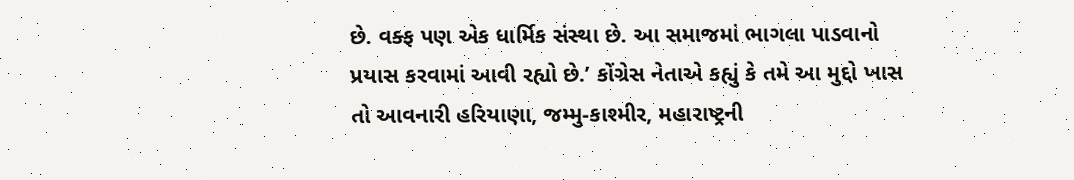છે. વક્ફ પણ એક ધાર્મિક સંસ્થા છે. આ સમાજમાં ભાગલા પાડવાનો પ્રયાસ કરવામાં આવી રહ્યો છે.’ કોંગ્રેસ નેતાએ કહ્યું કે તમે આ મુદ્દો ખાસ તો આવનારી હરિયાણા, જમ્મુ-કાશ્મીર, મહારાષ્ટ્રની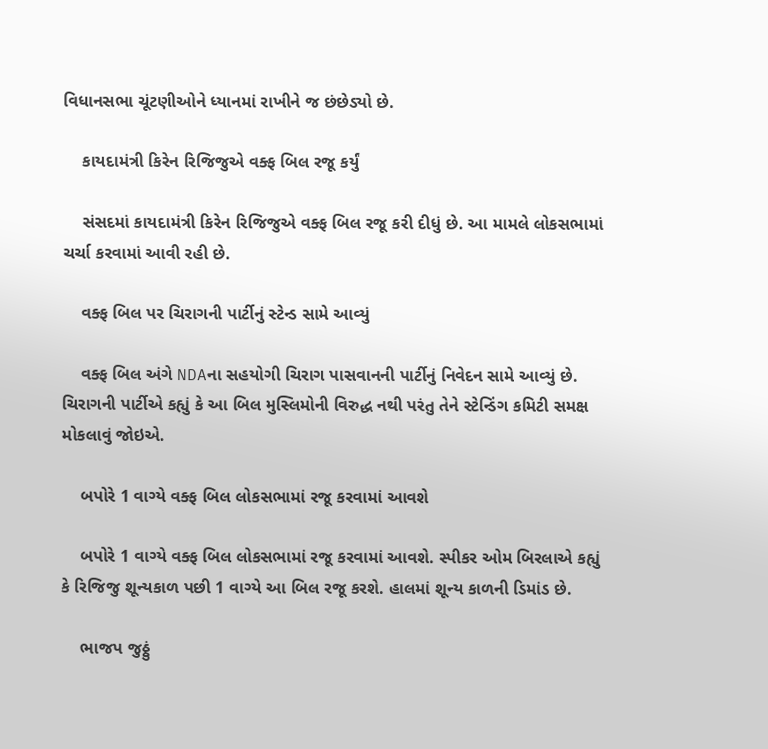વિધાનસભા ચૂંટણીઓને ધ્યાનમાં રાખીને જ છંછેડ્યો છે.

    કાયદામંત્રી કિરેન રિજિજુએ વક્ફ બિલ રજૂ કર્યું

    સંસદમાં કાયદામંત્રી કિરેન રિજિજુએ વક્ફ બિલ રજૂ કરી દીધું છે. આ મામલે લોકસભામાં ચર્ચા કરવામાં આવી રહી છે.

    વક્ફ બિલ પર ચિરાગની પાર્ટીનું સ્ટેન્ડ સામે આવ્યું

    વક્ફ બિલ અંગે NDAના સહયોગી ચિરાગ પાસવાનની પાર્ટીનું નિવેદન સામે આવ્યું છે.   ચિરાગની પાર્ટીએ કહ્યું કે આ બિલ મુસ્લિમોની વિરુદ્ધ નથી પરંતુ તેને સ્ટેન્ડિંગ કમિટી સમક્ષ મોકલાવું જોઇએ.

    બપોરે 1 વાગ્યે વક્ફ બિલ લોકસભામાં રજૂ કરવામાં આવશે

    બપોરે 1 વાગ્યે વક્ફ બિલ લોકસભામાં રજૂ કરવામાં આવશે. સ્પીકર ઓમ બિરલાએ કહ્યું કે રિજિજુ શૂન્યકાળ પછી 1 વાગ્યે આ બિલ રજૂ કરશે. હાલમાં શૂન્ય કાળની ડિમાંડ છે.

    ભાજપ જુઠ્ઠું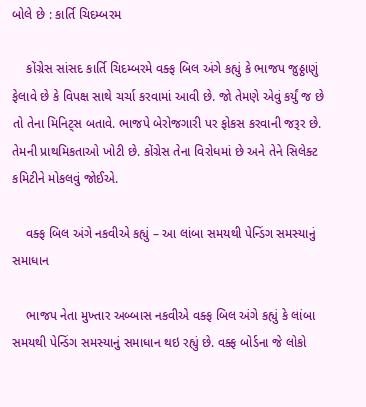બોલે છે : કાર્તિ ચિદમ્બરમ

    કોંગ્રેસ સાંસદ કાર્તિ ચિદમ્બરમે વક્ફ બિલ અંગે કહ્યું કે ભાજપ જુઠ્ઠાણું ફેલાવે છે કે વિપક્ષ સાથે ચર્ચા કરવામાં આવી છે. જો તેમણે એવું કર્યું જ છે તો તેના મિનિટ્સ બતાવે. ભાજપે બેરોજગારી પર ફોકસ કરવાની જરૂર છે. તેમની પ્રાથમિકતાઓ ખોટી છે. કોંગ્રેસ તેના વિરોધમાં છે અને તેને સિલેક્ટ કમિટીને મોકલવું જોઈએ.

    વક્ફ બિલ અંગે નકવીએ કહ્યું – આ લાંબા સમયથી પેન્ડિંગ સમસ્યાનું સમાધાન

    ભાજપ નેતા મુખ્તાર અબ્બાસ નકવીએ વક્ફ બિલ અંગે કહ્યું કે લાંબા સમયથી પેન્ડિંગ સમસ્યાનું સમાધાન થઇ રહ્યું છે. વક્ફ બોર્ડના જે લોકો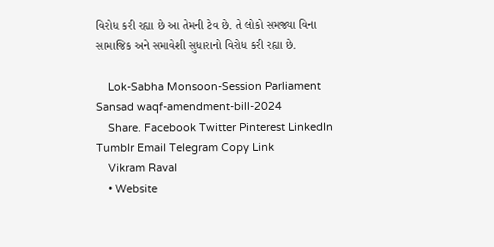વિરોધ કરી રહ્યા છે આ તેમની ટેવ છે. તે લોકો સમજ્યા વિના સામાજિક અને સમાવેશી સુધારાનો વિરોધ કરી રહ્યા છે.

    Lok-Sabha Monsoon-Session Parliament Sansad waqf-amendment-bill-2024
    Share. Facebook Twitter Pinterest LinkedIn Tumblr Email Telegram Copy Link
    Vikram Raval
    • Website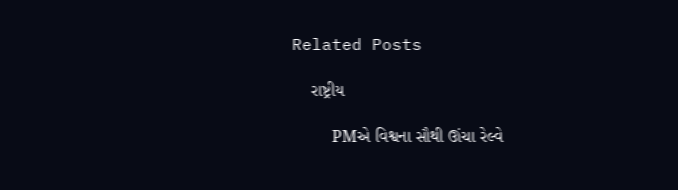Related Posts

    રાષ્ટ્રીય

    PMએ વિશ્વના સૌથી ઊંચા રેલ્વે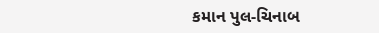કમાન પુલ-ચિનાબ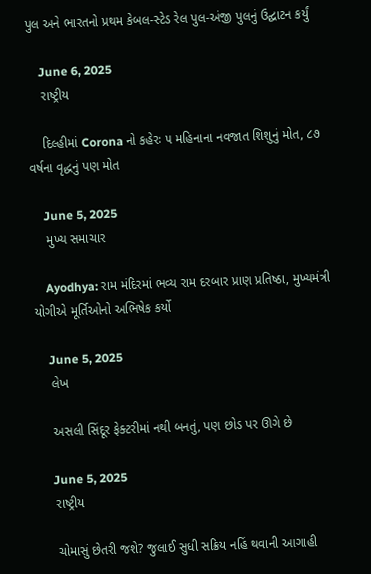પુલ અને ભારતનો પ્રથમ કેબલ-સ્ટેડ રેલ પુલ-અંજી પુલનું ઉદ્ઘાટન કર્યું

    June 6, 2025
    રાષ્ટ્રીય

    દિલ્હીમાં Corona નો કહેરઃ ૫ મહિનાના નવજાત શિશુનું મોત, ૮૭ વર્ષના વૃદ્ધનું પણ મોત

    June 5, 2025
    મુખ્ય સમાચાર

    Ayodhya: રામ મંદિરમાં ભવ્ય રામ દરબાર પ્રાણ પ્રતિષ્ઠા, મુખ્યમંત્રી યોગીએ મૂર્તિઓનો અભિષેક કર્યો

    June 5, 2025
    લેખ

    અસલી સિંદૂર ફેક્ટરીમાં નથી બનતું, પણ છોડ પર ઊગે છે

    June 5, 2025
    રાષ્ટ્રીય

    ચોમાસું છેતરી જશે? જુલાઈ સુધી સક્રિય નહિં થવાની આગાહી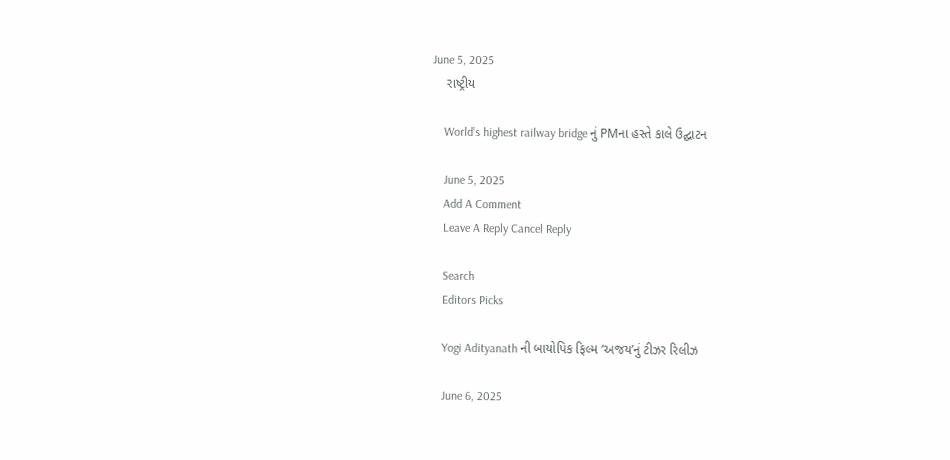June 5, 2025
    રાષ્ટ્રીય

    World’s highest railway bridge નું PMના હસ્તે કાલે ઉદ્ઘાટન

    June 5, 2025
    Add A Comment
    Leave A Reply Cancel Reply

    Search
    Editors Picks

    Yogi Adityanath ની બાયોપિક ફિલ્મ ‘અજય’નું ટીઝર રિલીઝ

    June 6, 2025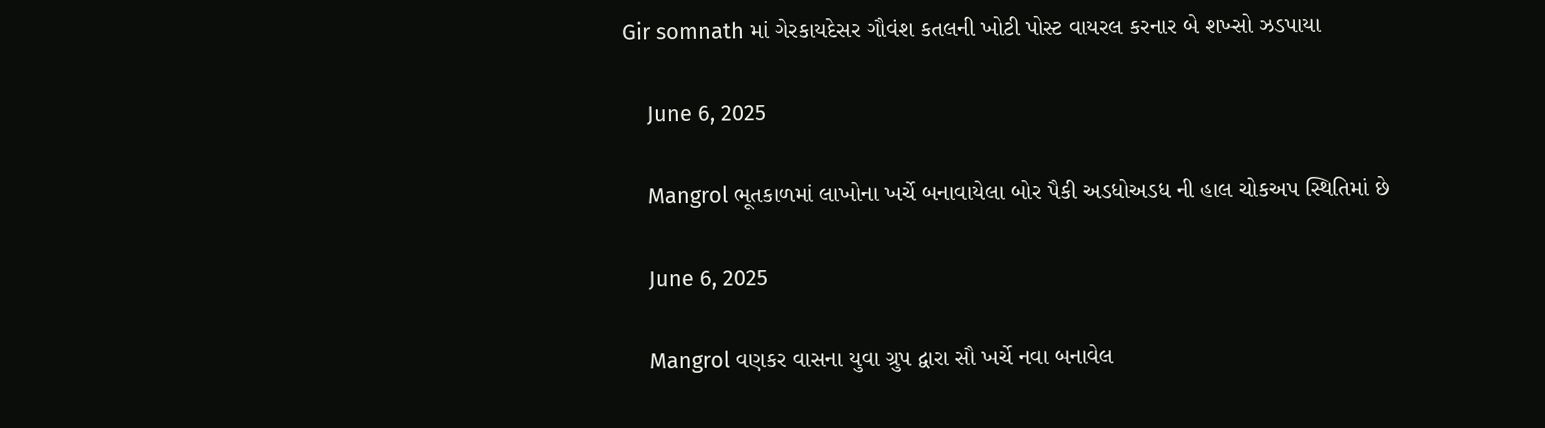Gir somnath માં ગેરકાયદેસર ગૌવંશ કતલની ખોટી પોસ્ટ વાયરલ કરનાર બે શખ્સો ઝડપાયા

    June 6, 2025

    Mangrol ભૂતકાળમાં લાખોના ખર્ચે બનાવાયેલા બોર પૈકી અડધોઅડધ ની હાલ ચોકઅપ સ્થિતિમાં છે

    June 6, 2025

    Mangrol વણકર વાસના યુવા ગ્રુપ દ્વારા સૌ ખર્ચે નવા બનાવેલ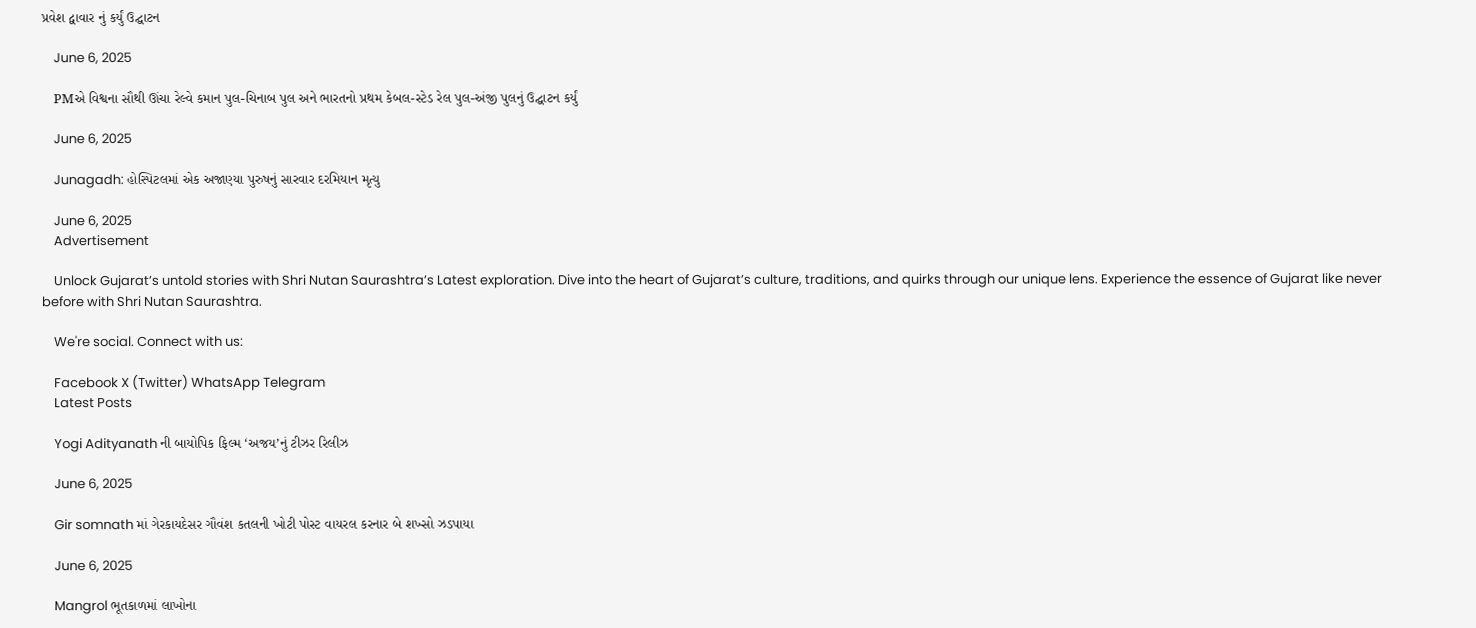પ્રવેશ દ્વાવાર નું કર્યું ઉદ્ઘાટન

    June 6, 2025

    PMએ વિશ્વના સૌથી ઊંચા રેલ્વે કમાન પુલ-ચિનાબ પુલ અને ભારતનો પ્રથમ કેબલ-સ્ટેડ રેલ પુલ-અંજી પુલનું ઉદ્ઘાટન કર્યું

    June 6, 2025

    Junagadh: હોસ્પિટલમાં એક અજાણ્યા પુરુષનું સારવાર દરમિયાન મૃત્યુ

    June 6, 2025
    Advertisement

    Unlock Gujarat’s untold stories with Shri Nutan Saurashtra’s Latest exploration. Dive into the heart of Gujarat’s culture, traditions, and quirks through our unique lens. Experience the essence of Gujarat like never before with Shri Nutan Saurashtra.

    We're social. Connect with us:

    Facebook X (Twitter) WhatsApp Telegram
    Latest Posts

    Yogi Adityanath ની બાયોપિક ફિલ્મ ‘અજય’નું ટીઝર રિલીઝ

    June 6, 2025

    Gir somnath માં ગેરકાયદેસર ગૌવંશ કતલની ખોટી પોસ્ટ વાયરલ કરનાર બે શખ્સો ઝડપાયા

    June 6, 2025

    Mangrol ભૂતકાળમાં લાખોના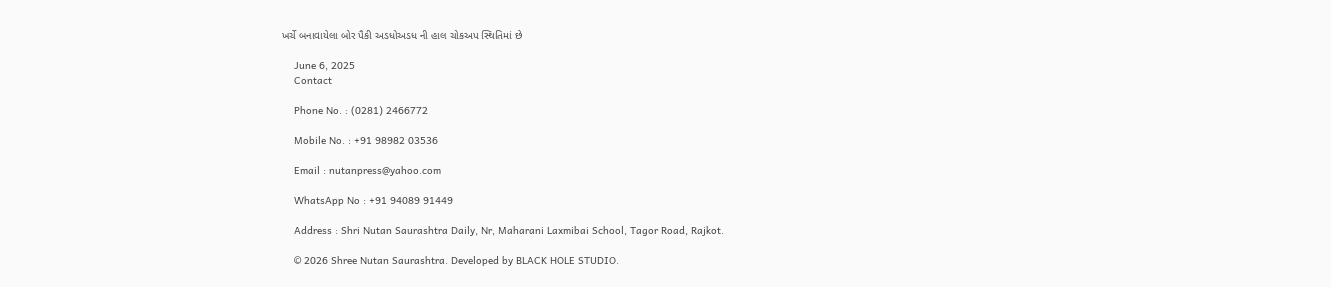ખર્ચે બનાવાયેલા બોર પૈકી અડધોઅડધ ની હાલ ચોકઅપ સ્થિતિમાં છે

    June 6, 2025
    Contact

    Phone No. : (0281) 2466772

    Mobile No. : +91 98982 03536

    Email : nutanpress@yahoo.com

    WhatsApp No : +91 94089 91449

    Address : Shri Nutan Saurashtra Daily, Nr, Maharani Laxmibai School, Tagor Road, Rajkot.

    © 2026 Shree Nutan Saurashtra. Developed by BLACK HOLE STUDIO.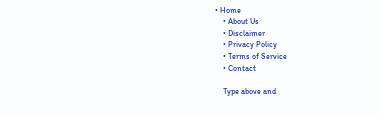• Home
    • About Us
    • Disclaimer
    • Privacy Policy
    • Terms of Service
    • Contact

    Type above and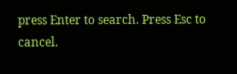press Enter to search. Press Esc to cancel.